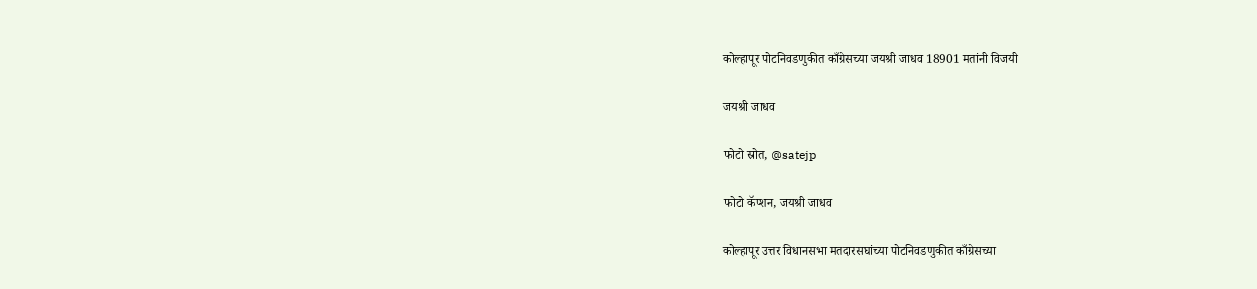कोल्हापूर पोटनिवडणुकीत काँग्रेसच्या जयश्री जाधव 18901 मतांनी विजयी

जयश्री जाधव

फोटो स्रोत, @satejp

फोटो कॅप्शन, जयश्री जाधव

कोल्हापूर उत्तर विधानसभा मतदारसघांच्या पोटनिवडणुकीत काँग्रेसच्या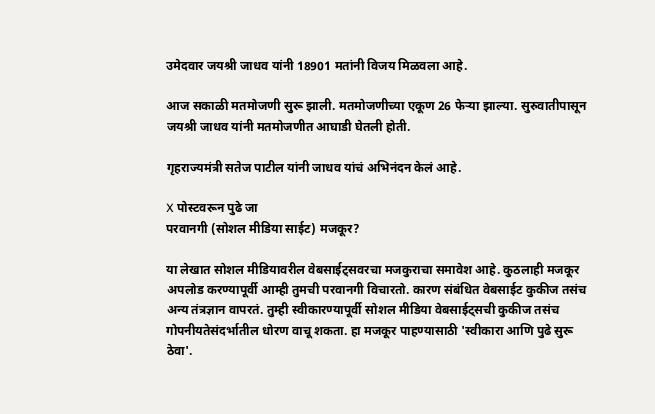उमेदवार जयश्री जाधव यांनी 18901 मतांनी विजय मिळवला आहे.

आज सकाळी मतमोजणी सुरू झाली. मतमोजणीच्या एकूण 26 फेऱ्या झाल्या. सुरुवातीपासून जयश्री जाधव यांनी मतमोजणीत आघाडी घेतली होती.

गृहराज्यमंत्री सतेज पाटील यांनी जाधव यांचं अभिनंदन केलं आहे.

X पोस्टवरून पुढे जा
परवानगी (सोशल मीडिया साईट) मजकूर?

या लेखात सोशल मीडियावरील वेबसाईट्सवरचा मजकुराचा समावेश आहे. कुठलाही मजकूर अपलोड करण्यापूर्वी आम्ही तुमची परवानगी विचारतो. कारण संबंधित वेबसाईट कुकीज तसंच अन्य तंत्रज्ञान वापरतं. तुम्ही स्वीकारण्यापूर्वी सोशल मीडिया वेबसाईट्सची कुकीज तसंच गोपनीयतेसंदर्भातील धोरण वाचू शकता. हा मजकूर पाहण्यासाठी 'स्वीकारा आणि पुढे सुरू ठेवा'.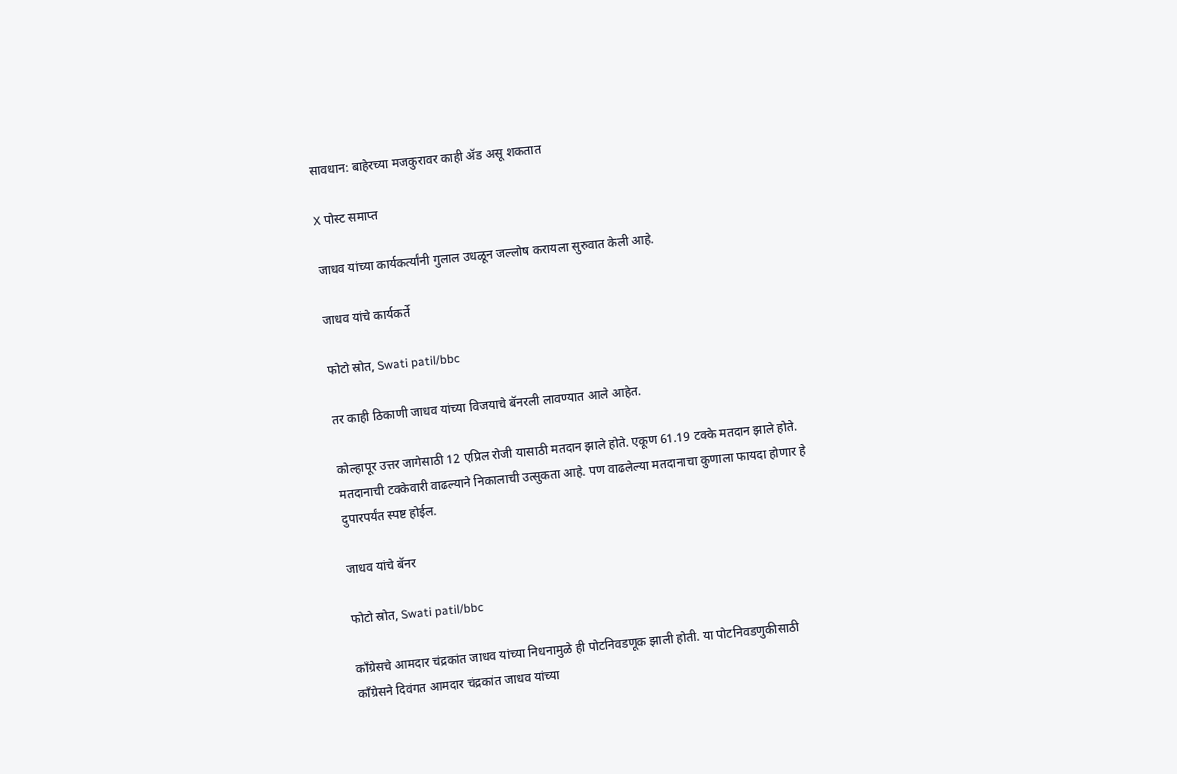सावधान: बाहेरच्या मजकुरावर काही ॲड असू शकतात

X पोस्ट समाप्त

जाधव यांच्या कार्यकर्त्यांनी गुलाल उधळून जल्लोष करायला सुरुवात केली आहे.

जाधव यांचे कार्यकर्ते

फोटो स्रोत, Swati patil/bbc

तर काही ठिकाणी जाधव यांच्या विजयाचे बॅनरली लावण्यात आले आहेत.

कोल्हापूर उत्तर जागेसाठी 12 एप्रिल रोजी यासाठी मतदान झाले होते. एकूण 61.19 टक्के मतदान झाले होते. मतदानाची टक्केवारी वाढल्याने निकालाची उत्सुकता आहे. पण वाढलेल्या मतदानाचा कुणाला फायदा होणार हे दुपारपर्यंत स्पष्ट होईल.

जाधव यांचे बॅनर

फोटो स्रोत, Swati patil/bbc

काँग्रेसचे आमदार चंद्रकांत जाधव यांच्या निधनामुळे ही पोटनिवडणूक झाली होती. या पोटनिवडणुकीसाठी काँग्रेसने दिवंगत आमदार चंद्रकांत जाधव यांच्या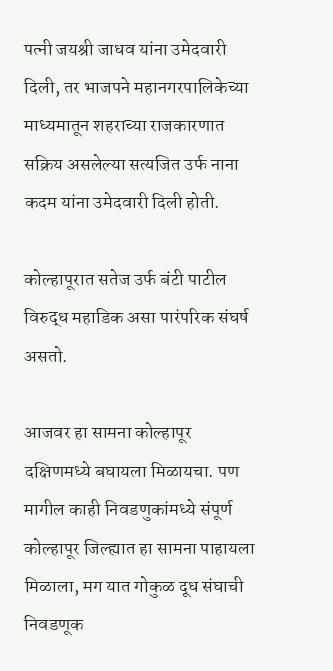पत्नी जयश्री जाधव यांना उमेदवारी दिली, तर भाजपने महानगरपालिकेच्या माध्यमातून शहराच्या राजकारणात सक्रिय असलेल्या सत्यजित उर्फ नाना कदम यांना उमेदवारी दिली होती.

कोल्हापूरात सतेज उर्फ बंटी पाटील विरुद्ध महाडिक असा पारंपरिक संघर्ष असतो.

आजवर हा सामना कोल्हापूर दक्षिणमध्ये बघायला मिळायचा. पण मागील काही निवडणुकांमध्ये संपूर्ण कोल्हापूर जिल्ह्यात हा सामना पाहायला मिळाला, मग यात गोकुळ दूध संघाची निवडणूक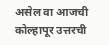असेल वा आजची कोल्हापूर उत्तरची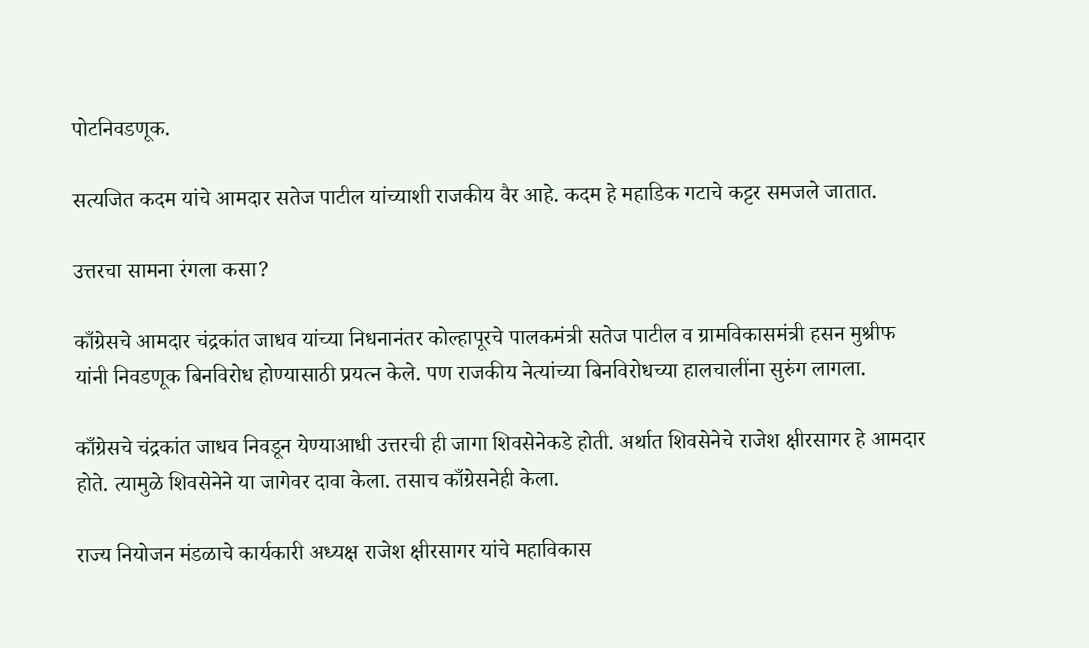पोटनिवडणूक.

सत्यजित कदम यांचे आमदार सतेज पाटील यांच्याशी राजकीय वैर आहे. कदम हे महाडिक गटाचे कट्टर समजले जातात.

उत्तरचा सामना रंगला कसा?

काँग्रेसचे आमदार चंद्रकांत जाधव यांच्या निधनानंतर कोल्हापूरचे पालकमंत्री सतेज पाटील व ग्रामविकासमंत्री हसन मुश्रीफ यांनी निवडणूक बिनविरोध होण्यासाठी प्रयत्न केले. पण राजकीय नेत्यांच्या बिनविरोधच्या हालचालींना सुरुंग लागला.

काँग्रेसचे चंद्रकांत जाधव निवडून येण्याआधी उत्तरची ही जागा शिवसेनेकडे होती. अर्थात शिवसेनेचे राजेश क्षीरसागर हे आमदार होते. त्यामुळे शिवसेनेने या जागेवर दावा केला. तसाच काँग्रेसनेही केला.

राज्य नियोजन मंडळाचे कार्यकारी अध्यक्ष राजेश क्षीरसागर यांचे महाविकास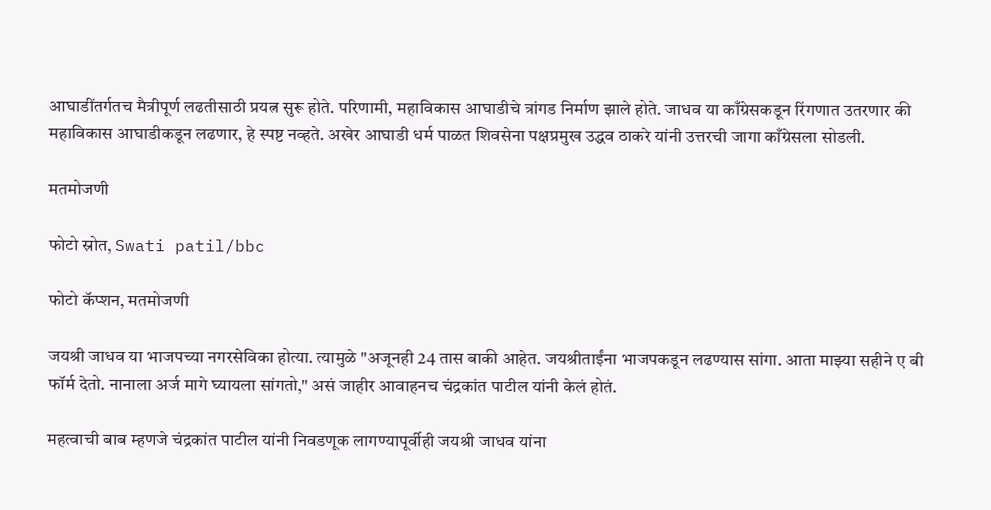आघाडींतर्गतच मैत्रीपूर्ण लढतीसाठी प्रयत्न सुरू होते. परिणामी, महाविकास आघाडीचे त्रांगड निर्माण झाले होते. जाधव या काँग्रेसकडून रिंगणात उतरणार की महाविकास आघाडीकडून लढणार, हे स्पष्ट नव्हते. अखेर आघाडी धर्म पाळत शिवसेना पक्षप्रमुख उद्धव ठाकरे यांनी उत्तरची जागा काँग्रेसला सोडली.

मतमोजणी

फोटो स्रोत, Swati patil/bbc

फोटो कॅप्शन, मतमोजणी

जयश्री जाधव या भाजपच्या नगरसेविका होत्या. त्यामुळे "अजूनही 24 तास बाकी आहेत. जयश्रीताईंना भाजपकडून लढण्यास सांगा. आता माझ्या सहीने ए बी फॉर्म देतो. नानाला अर्ज मागे घ्यायला सांगतो," असं जाहीर आवाहनच चंद्रकांत पाटील यांनी केलं होतं.

महत्वाची बाब म्हणजे चंद्रकांत पाटील यांनी निवडणूक लागण्यापूर्वीही जयश्री जाधव यांना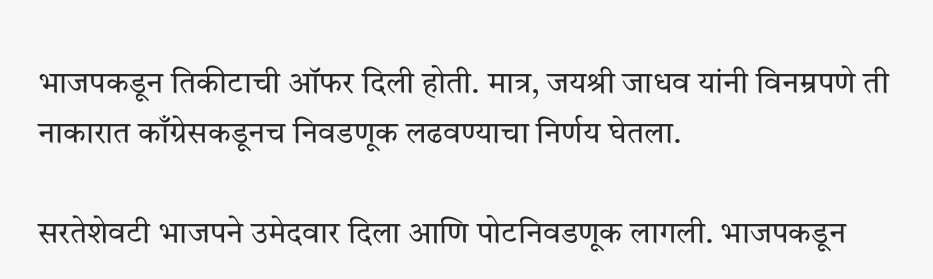भाजपकडून तिकीटाची ऑफर दिली होती. मात्र, जयश्री जाधव यांनी विनम्रपणे ती नाकारात काँग्रेसकडूनच निवडणूक लढवण्याचा निर्णय घेतला.

सरतेशेवटी भाजपने उमेदवार दिला आणि पोटनिवडणूक लागली. भाजपकडून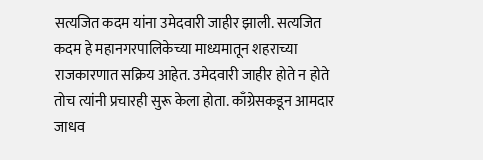सत्यजित कदम यांना उमेदवारी जाहीर झाली. सत्यजित कदम हे महानगरपालिकेच्या माध्यमातून शहराच्या राजकारणात सक्रिय आहेत. उमेदवारी जाहीर होते न होते तोच त्यांनी प्रचारही सुरू केला होता. काँग्रेसकडून आमदार जाधव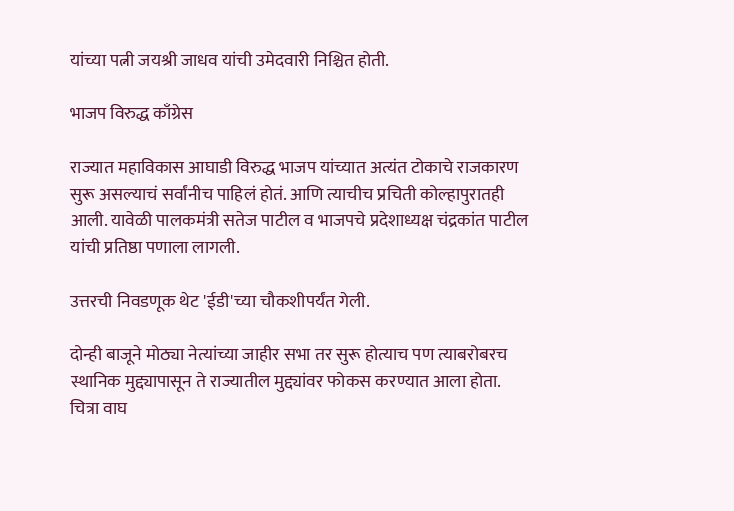यांच्या पत्नी जयश्री जाधव यांची उमेदवारी निश्चित होती.

भाजप विरुद्ध काँग्रेस

राज्यात महाविकास आघाडी विरुद्ध भाजप यांच्यात अत्यंत टोकाचे राजकारण सुरू असल्याचं सर्वांनीच पाहिलं होतं. आणि त्याचीच प्रचिती कोल्हापुरातही आली. यावेळी पालकमंत्री सतेज पाटील व भाजपचे प्रदेशाध्यक्ष चंद्रकांत पाटील यांची प्रतिष्ठा पणाला लागली.

उत्तरची निवडणूक थेट 'ईडी'च्या चौकशीपर्यंत गेली.

दोन्ही बाजूने मोठ्या नेत्यांच्या जाहीर सभा तर सुरू होत्याच पण त्याबरोबरच स्थानिक मुद्द्यापासून ते राज्यातील मुद्द्यांवर फोकस करण्यात आला होता. चित्रा वाघ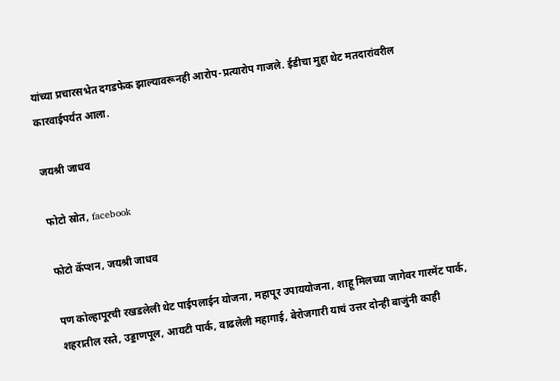यांच्या प्रचारसभेत दगडफेक झाल्यावरूनही आरोप-प्रत्यारोप गाजले. ईडीचा मुद्दा थेट मतदारांवरील कारवाईपर्यंत आला.

जयश्री जाधव

फोटो स्रोत, facebook

फोटो कॅप्शन, जयश्री जाधव

पण कोल्हापूरची रखडलेली थेट पाईपलाईन योजना, महापूर उपाययोजना, शाहू मिलच्या जागेवर गारमेंट पार्क, शहरातील रस्ते, उड्डाणपूल, आयटी पार्क, वाढलेली महागाई, बेरोजगारी याचं उत्तर दोन्ही बाजुंनी काही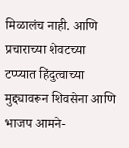मिळालंच नाही. आणि प्रचाराच्या शेवटच्या टप्प्यात हिंदुत्वाच्या मुद्द्यावरून शिवसेना आणि भाजप आमने-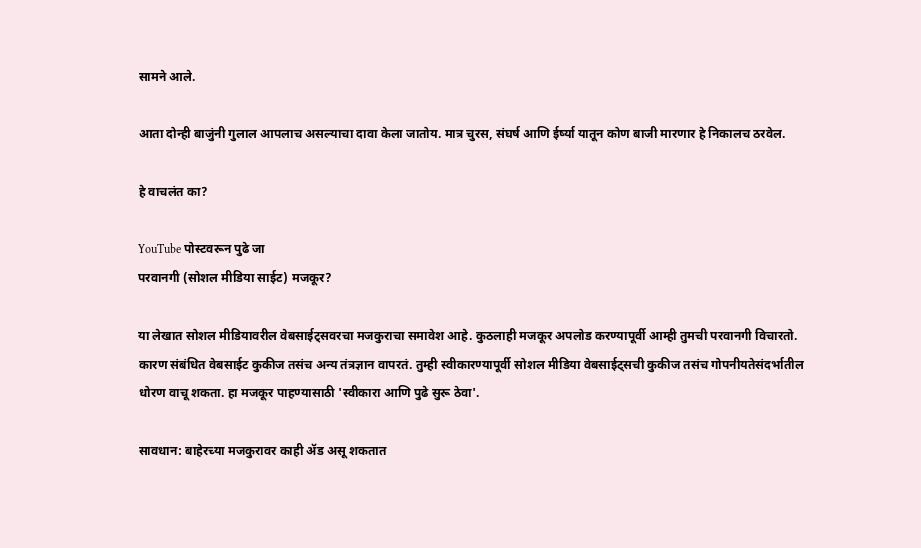सामने आले.

आता दोन्ही बाजुंनी गुलाल आपलाच असल्याचा दावा केला जातोय. मात्र चुरस, संघर्ष आणि ईर्ष्या यातून कोण बाजी मारणार हे निकालच ठरवेल.

हे वाचलंत का?

YouTube पोस्टवरून पुढे जा
परवानगी (सोशल मीडिया साईट) मजकूर?

या लेखात सोशल मीडियावरील वेबसाईट्सवरचा मजकुराचा समावेश आहे. कुठलाही मजकूर अपलोड करण्यापूर्वी आम्ही तुमची परवानगी विचारतो. कारण संबंधित वेबसाईट कुकीज तसंच अन्य तंत्रज्ञान वापरतं. तुम्ही स्वीकारण्यापूर्वी सोशल मीडिया वेबसाईट्सची कुकीज तसंच गोपनीयतेसंदर्भातील धोरण वाचू शकता. हा मजकूर पाहण्यासाठी 'स्वीकारा आणि पुढे सुरू ठेवा'.

सावधान: बाहेरच्या मजकुरावर काही ॲड असू शकतात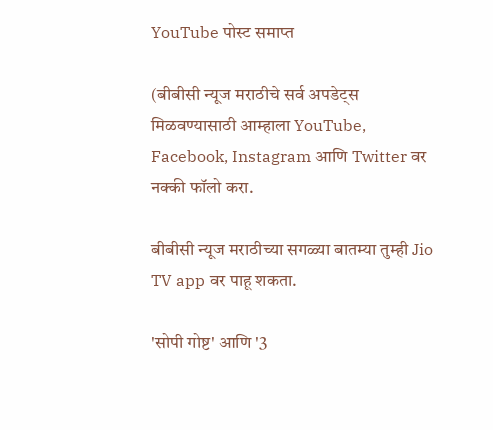YouTube पोस्ट समाप्त

(बीबीसी न्यूज मराठीचे सर्व अपडेट्स मिळवण्यासाठी आम्हाला YouTube, Facebook, Instagram आणि Twitter वर नक्की फॉलो करा.

बीबीसी न्यूज मराठीच्या सगळ्या बातम्या तुम्ही Jio TV app वर पाहू शकता.

'सोपी गोष्ट' आणि '3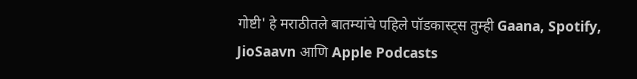गोष्टी' हे मराठीतले बातम्यांचे पहिले पॉडकास्ट्स तुम्ही Gaana, Spotify, JioSaavn आणि Apple Podcasts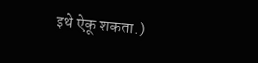इथे ऐकू शकता.)